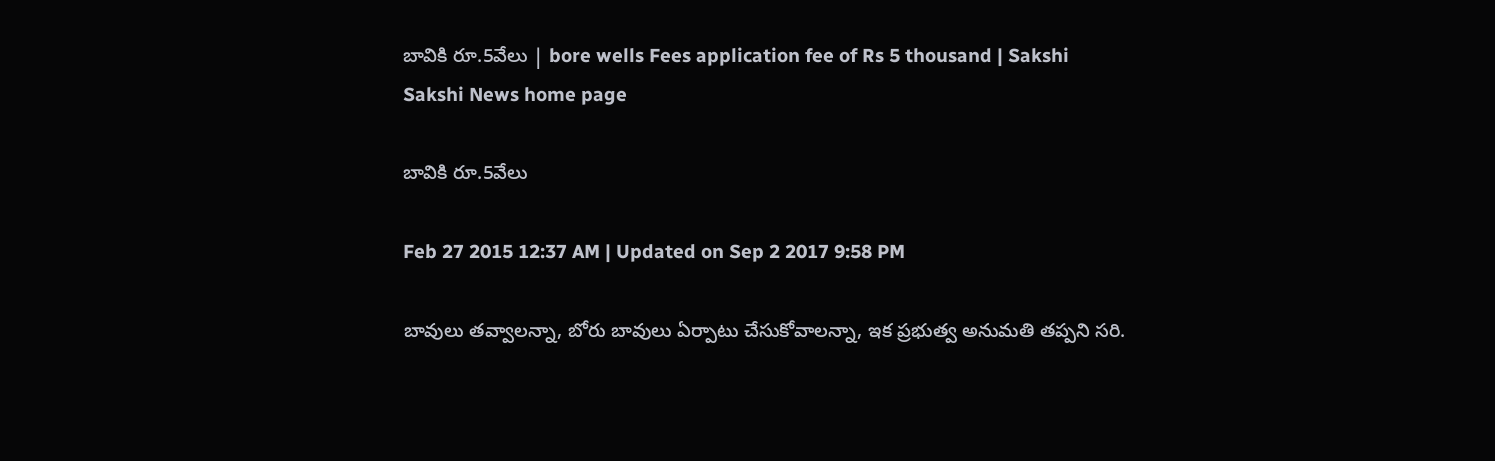బావికి రూ.5వేలు | bore wells Fees application fee of Rs 5 thousand | Sakshi
Sakshi News home page

బావికి రూ.5వేలు

Feb 27 2015 12:37 AM | Updated on Sep 2 2017 9:58 PM

బావులు తవ్వాలన్నా, బోరు బావులు ఏర్పాటు చేసుకోవాలన్నా, ఇక ప్రభుత్వ అనుమతి తప్పని సరి.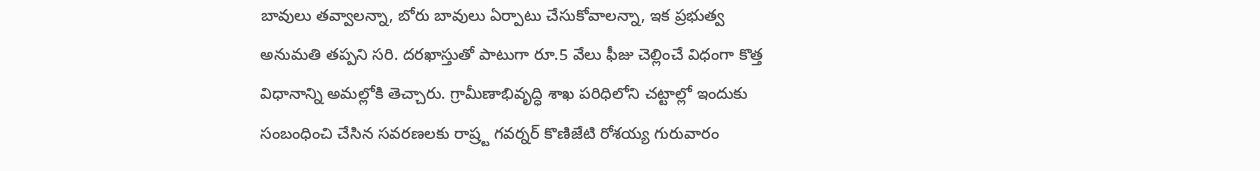బావులు తవ్వాలన్నా, బోరు బావులు ఏర్పాటు చేసుకోవాలన్నా, ఇక ప్రభుత్వ అనుమతి తప్పని సరి. దరఖాస్తుతో పాటుగా రూ.5 వేలు ఫీజు చెల్లించే విధంగా కొత్త విధానాన్ని అమల్లోకి తెచ్చారు. గ్రామీణాభివృద్ధి శాఖ పరిధిలోని చట్టాల్లో ఇందుకు సంబంధించి చేసిన సవరణలకు రాష్ర్ట గవర్నర్ కొణిజేటి రోశయ్య గురువారం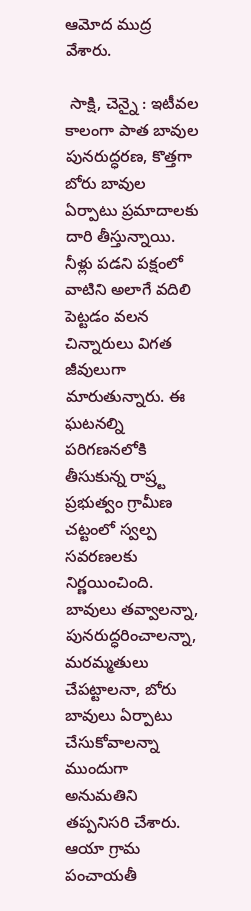ఆమోద ముద్ర వేశారు.

 సాక్షి, చెన్నై : ఇటీవల కాలంగా పాత బావుల పునరుద్ధరణ, కొత్తగా బోరు బావుల ఏర్పాటు ప్రమాదాలకు దారి తీస్తున్నాయి. నీళ్లు పడని పక్షంలో వాటిని అలాగే వదిలి పెట్టడం వలన చిన్నారులు విగత జీవులుగా మారుతున్నారు. ఈ ఘటనల్ని పరిగణనలోకి తీసుకున్న రాష్ర్ట ప్రభుత్వం గ్రామీణ చట్టంలో స్వల్ప సవరణలకు నిర్ణయించింది. బావులు తవ్వాలన్నా, పునరుద్ధరించాలన్నా, మరమ్మతులు చేపట్టాలనా, బోరు బావులు ఏర్పాటు చేసుకోవాలన్నా ముందుగా అనుమతిని తప్పనిసరి చేశారు. ఆయా గ్రామ పంచాయతీ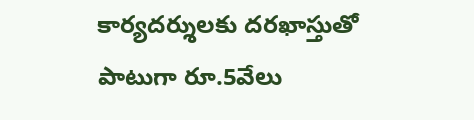కార్యదర్శులకు దరఖాస్తుతో పాటుగా రూ.5వేలు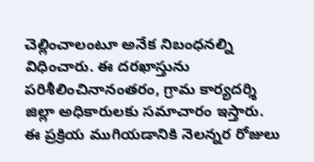చెల్లించాలంటూ అనేక నిబంధనల్ని విధించారు. ఈ దరఖాస్తును పరిశీలించినానంతరం, గ్రామ కార్యదర్శి జిల్లా అధికారులకు సమాచారం ఇస్తారు. ఈ ప్రక్రియ ముగియడానికి నెలన్నర రోజులు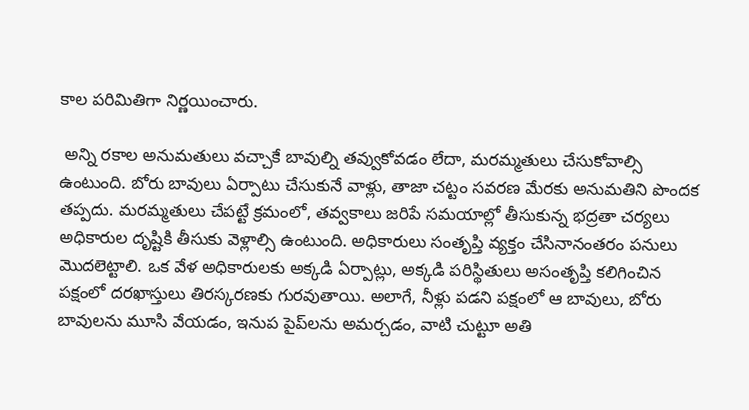కాల పరిమితిగా నిర్ణయించారు.

 అన్ని రకాల అనుమతులు వచ్చాకే బావుల్ని తవ్వుకోవడం లేదా, మరమ్మతులు చేసుకోవాల్సి ఉంటుంది. బోరు బావులు ఏర్పాటు చేసుకునే వాళ్లు, తాజా చట్టం సవరణ మేరకు అనుమతిని పొందక తప్పదు. మరమ్మతులు చేపట్టే క్రమంలో, తవ్వకాలు జరిపే సమయాల్లో తీసుకున్న భద్రతా చర్యలు అధికారుల దృష్టికి తీసుకు వెళ్లాల్సి ఉంటుంది. అధికారులు సంతృప్తి వ్యక్తం చేసినానంతరం పనులు మొదలెట్టాలి. ఒక వేళ అధికారులకు అక్కడి ఏర్పాట్లు, అక్కడి పరిస్థితులు అసంతృప్తి కలిగించిన పక్షంలో దరఖాస్తులు తిరస్కరణకు గురవుతాయి. అలాగే, నీళ్లు పడని పక్షంలో ఆ బావులు, బోరు బావులను మూసి వేయడం, ఇనుప పైప్‌లను అమర్చడం, వాటి చుట్టూ అతి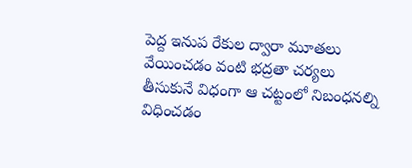పెద్ద ఇనుప రేకుల ద్వారా మూతలు వేయించడం వంటి భద్రతా చర్యలు తీసుకునే విధంగా ఆ చట్టంలో నిబంధనల్ని విధించడం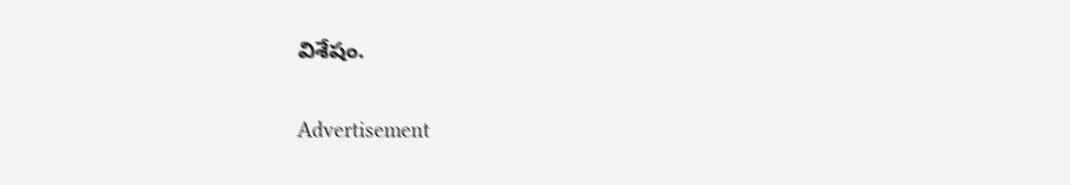విశేషం.


Advertisement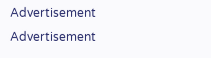Advertisement
Advertisement